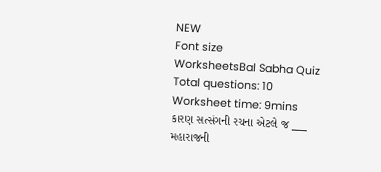NEW
Font size
WorksheetsBal Sabha Quiz
Total questions: 10
Worksheet time: 9mins
કારણ સત્સંગની રચના એટલે જ ___
મહારાજની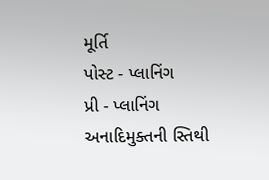મૂર્તિ
પોસ્ટ - પ્લાનિંગ
પ્રી - પ્લાનિંગ
અનાદિમુક્તની સ્તિથી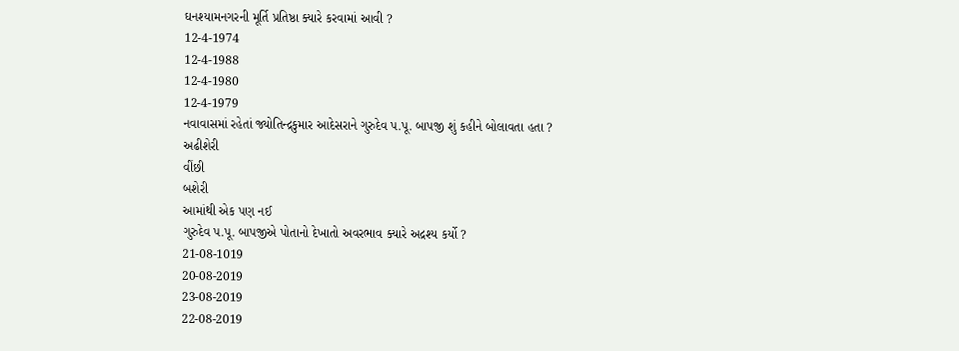ઘનશ્યામનગરની મૂર્તિ પ્રતિષ્ઠા ક્યારે કરવામાં આવી ?
12-4-1974
12-4-1988
12-4-1980
12-4-1979
નવાવાસમાં રહેતાં જ્યોતિન્દ્રકુમાર આદેસરાને ગુરુદેવ પ.પૂ. બાપજી શું કહીને બોલાવતા હતા ?
અઢીશેરી
વીંછી
બશેરી
આમાંથી એક પણ નઈ
ગુરુદેવ પ.પૂ. બાપજીએ પોતાનો દેખાતો અવરભાવ ક્યારે અદ્રશ્ય કર્યો ?
21-08-1019
20-08-2019
23-08-2019
22-08-2019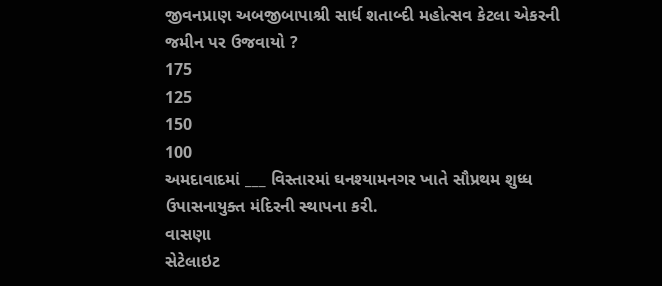જીવનપ્રાણ અબજીબાપાશ્રી સાર્ધ શતાબ્દી મહોત્સવ કેટલા એકરની જમીન પર ઉજવાયો ?
175
125
150
100
અમદાવાદમાં ___ વિસ્તારમાં ઘનશ્યામનગર ખાતે સૌપ્રથમ શુધ્ધ ઉપાસનાયુક્ત મંદિરની સ્થાપના કરી.
વાસણા
સેટેલાઇટ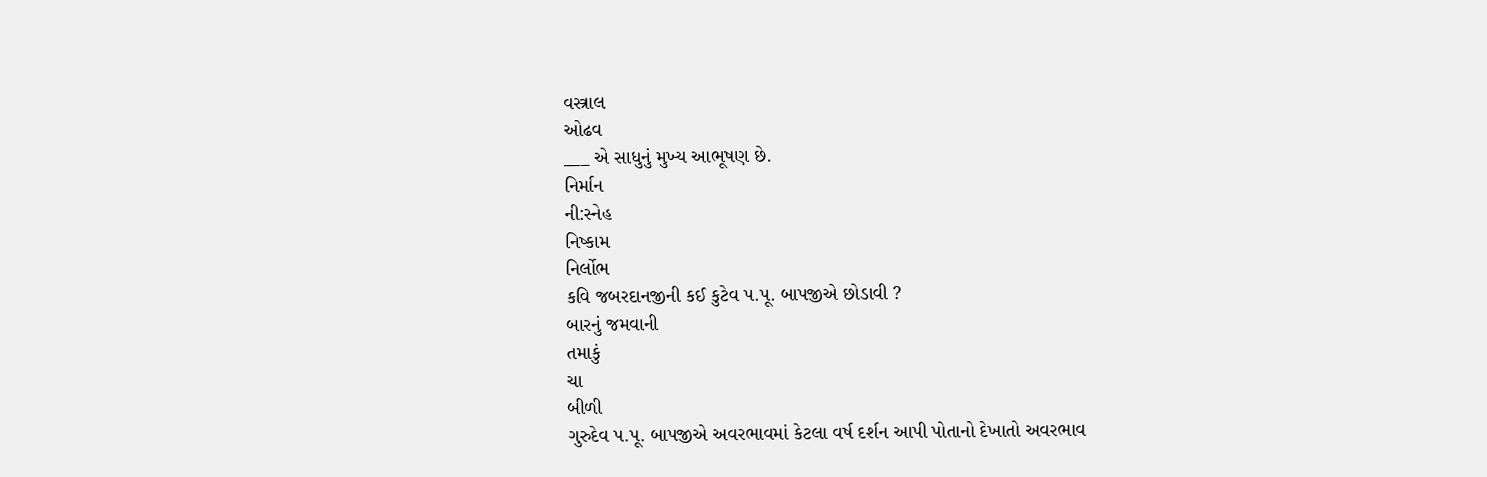વસ્ત્રાલ
ઓઢવ
___ એ સાધુનું મુખ્ય આભૂષણ છે.
નિર્માન
ની:સ્નેહ
નિષ્કામ
નિર્લોભ
કવિ જબરદાનજીની કઈ કુટેવ પ.પૂ. બાપજીએ છોડાવી ?
બારનું જમવાની
તમાકું
ચા
બીળી
ગુરુદેવ પ.પૂ. બાપજીએ અવરભાવમાં કેટલા વર્ષ દર્શન આપી પોતાનો દેખાતો અવરભાવ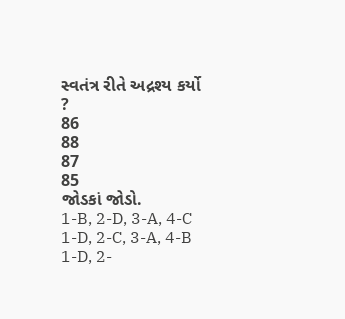સ્વતંત્ર રીતે અદ્રશ્ય કર્યો ?
86
88
87
85
જોડકાં જોડો.
1-B, 2-D, 3-A, 4-C
1-D, 2-C, 3-A, 4-B
1-D, 2-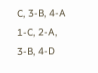C, 3-B, 4-A
1-C, 2-A, 3-B, 4-D